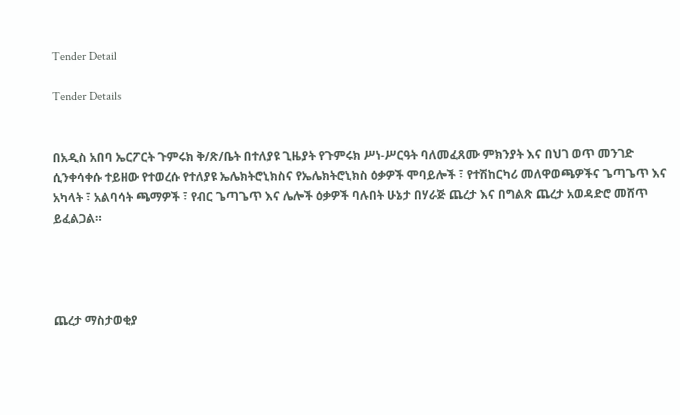Tender Detail

Tender Details


በአዲስ አበባ ኤርፖርት ጉምሩክ ቅ/ጽ/ቤት በተለያዩ ጊዜያት የጉምሩክ ሥነ-ሥርዓት ባለመፈጸሙ ምክንያት እና በህገ ወጥ መንገድ ሲንቀሳቀሱ ተይዘው የተወረሱ የተለያዩ ኤሌክትሮኒክስና የኤሌክትሮኒክስ ዕቃዎች ሞባይሎች ፣ የተሽከርካሪ መለዋወጫዎችና ጌጣጌጥ እና አካላት ፣ አልባሳት ጫማዎች ፣ የብር ጌጣጌጥ እና ሌሎች ዕቃዎች ባሉበት ሁኔታ በሃራጅ ጨረታ እና በግልጽ ጨረታ አወዳድሮ መሸጥ ይፈልጋል።




ጨረታ ማስታወቂያ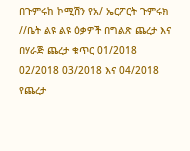በጉምሩከ ኮሚሽን የአ/ ኤርፖርት ጉምሩክ //ቤት ልዩ ልዩ ዕቃዎች በግልጽ ጨረታ እና በሃራጅ ጨረታ ቁጥር 01/2018 02/2018 03/2018 እና 04/2018 የጨረታ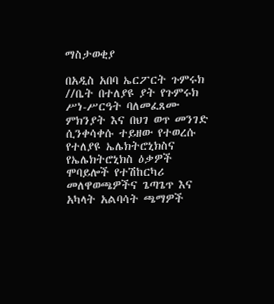ማስታወቂያ

በአዲስ አበባ ኤርፖርት ጉምሩክ //ቤት በተለያዩ ያት የጉምሩክ ሥነ-ሥርዓት ባለመፈጸሙ ምክንያት እና በህገ ወጥ መንገድ ሲንቀሳቀሱ ተይዘው የተወረሱ የተለያዩ ኤሌክትሮኒክስና የኤሌክትሮኒክስ ዕቃዎች ሞባይሎች የተሽከርካሪ መለዋወጫዎችና ጌጣጌጥ እና አካላት አልባሳት ጫማዎች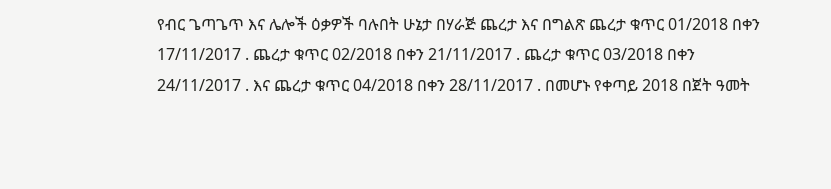የብር ጌጣጌጥ እና ሌሎች ዕቃዎች ባሉበት ሁኔታ በሃራጅ ጨረታ እና በግልጽ ጨረታ ቁጥር 01/2018 በቀን 17/11/2017 . ጨረታ ቁጥር 02/2018 በቀን 21/11/2017 . ጨረታ ቁጥር 03/2018 በቀን 24/11/2017 . እና ጨረታ ቁጥር 04/2018 በቀን 28/11/2017 . በመሆኑ የቀጣይ 2018 በጀት ዓመት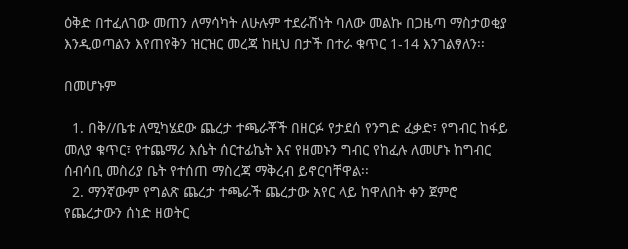ዕቅድ በተፈለገው መጠን ለማሳካት ለሁሉም ተደራሽነት ባለው መልኩ በጋዜጣ ማስታወቂያ እንዲወጣልን እየጠየቅን ዝርዝር መረጃ ከዚህ በታች በተራ ቁጥር 1-14 እንገልፃለን፡፡

በመሆኑም

  1. በቅ//ቤቱ ለሚካሄደው ጨረታ ተጫራቾች በዘርፉ የታደሰ የንግድ ፈቃድ፣ የግብር ከፋይ መለያ ቁጥር፣ የተጨማሪ እሴት ሰርተፊኬት እና የዘመኑን ግብር የከፈሉ ለመሆኑ ከግብር ሰብሳቢ መስሪያ ቤት የተሰጠ ማስረጃ ማቅረብ ይኖርባቸዋል፡፡
  2. ማንኛውም የግልጽ ጨረታ ተጫራች ጨረታው አየር ላይ ከዋለበት ቀን ጀምሮ የጨረታውን ሰነድ ዘወትር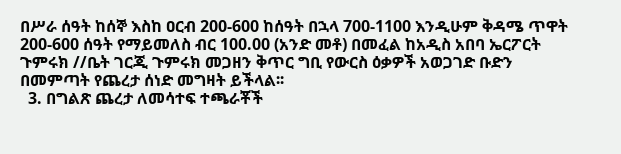በሥራ ሰዓት ከሰኞ እስከ ዐርብ 200-600 ከሰዓት በኋላ 700-1100 እንዲሁም ቅዳሜ ጥዋት 200-600 ሰዓት የማይመለስ ብር 100.00 (አንድ መቶ) በመፈል ከአዲስ አበባ ኤርፖርት ጉምሩክ //ቤት ገርጂ ጉምሩክ መጋዘን ቅጥር ግቢ የውርስ ዕቃዎች አወጋገድ ቡድን በመምጣት የጨረታ ሰነድ መግዛት ይችላል፡፡
  3. በግልጽ ጨረታ ለመሳተፍ ተጫራቾች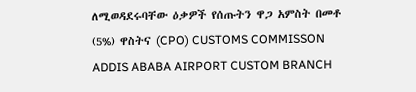ለሚወዳደሩባቸው ዕቃዎች የሰጡትን ዋጋ አምስት በመቶ (5%) ዋስትና (CPO) CUSTOMS COMMISSON ADDIS ABABA AIRPORT CUSTOM BRANCH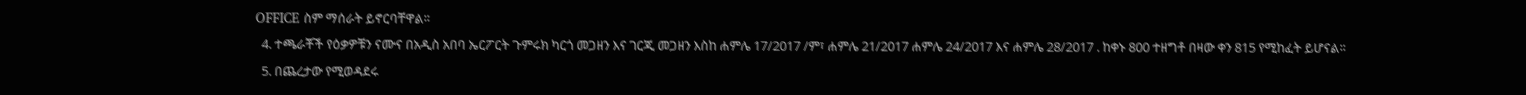OFFICE ስም ማሰራት ይኖርባቸዋል፡፡
  4. ተጫራቾች የዕቃዎቹን ናሙና በአዲስ አበባ ኤርፖርት ጉምሩክ ካርጎ መጋዘን እና ገርጂ መጋዘን እስከ ሐምሌ 17/2017 /ም፣ ሐምሌ 21/2017 ሐምሌ 24/2017 እና ሐምሌ 28/2017 . ከቀኑ 800 ተዘግቶ በዛው ቀን 815 የሚከፈት ይሆናል፡፡
  5. በጨረታው የሚወዳደሩ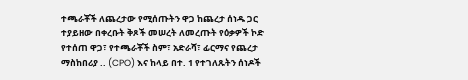ተጫራቾች ለጨረታው የሚሰጡትን ዋጋ ከጨረታ ሰነዱ ጋር ተያይዘው በቀረቡት ቅጾች መሠረት ለመረጡት የዕቃዎች ኮድ የተሰጠ ዋጋ፣ የተጫራቾች ስም፣ አድራሻ፣ ፊርማና የጨረታ ማስከበሪያ .. (CPO) እና ከላይ በተ. 1 የተገለጹትን ሰነዶች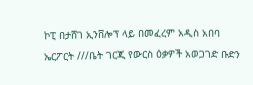ኮፒ በታሸገ ኢንቨሎፕ ላይ በመፈረም አዲስ አበባ ኤርፖርት ///ቤት ገርጂ የውርስ ዕቃዎች አወጋገድ ቡድን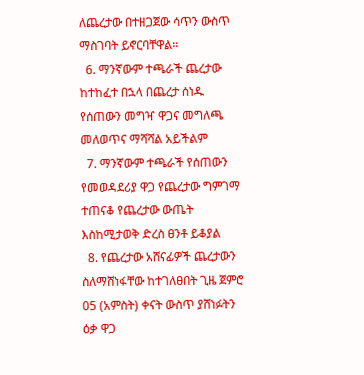ለጨረታው በተዘጋጀው ሳጥን ውስጥ ማስገባት ይኖርባቸዋል፡፡
  6. ማንኛውም ተጫራች ጨረታው ከተከፈተ በኋላ በጨረታ ሰነዱ የሰጠውን መግዣ ዋጋና መግለጫ መለወጥና ማሻሻል አይችልም
  7. ማንኛውም ተጫራች የሰጠውን የመወዳደሪያ ዋጋ የጨረታው ግምገማ ተጠናቆ የጨረታው ውጤት እስከሚታወቅ ድረስ ፀንቶ ይቆያል
  8. የጨረታው አሸናፊዎች ጨረታውን ስለማሸነፋቸው ከተገለፀበት ጊዜ ጀምሮ 05 (አምስት) ቀናት ውስጥ ያሸነፉትን ዕቃ ዋጋ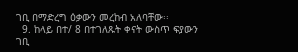ገቢ በማድረግ ዕቃውን መረከብ አለባቸው፡፡
  9. ከላይ በተ/ 8 በተገለጹት ቀናት ውስጥ ፍያውን ገቢ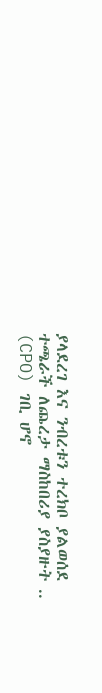ያላደረገ እና ንብረቱን ተረክቦ ያልወሰደ ተጫራች ለጨረታ ማስከበሪያ ያስያዙት .. (CPO) ገቢ ሆኖ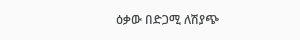ዕቃው በድጋሚ ለሽያጭ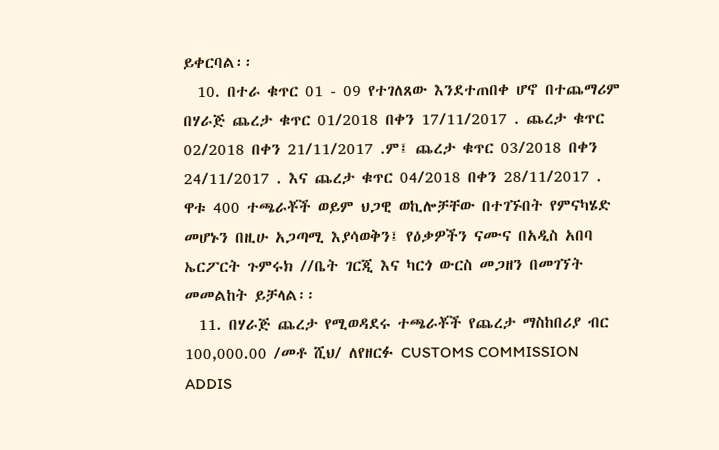ይቀርባል፡፡
  10. በተራ ቁጥር 01 - 09 የተገለጸው እንደተጠበቀ ሆኖ በተጨማሪም በሃራጅ ጨረታ ቁጥር 01/2018 በቀን 17/11/2017 . ጨረታ ቁጥር 02/2018 በቀን 21/11/2017 .ም፤ ጨረታ ቁጥር 03/2018 በቀን 24/11/2017 . እና ጨረታ ቁጥር 04/2018 በቀን 28/11/2017 . ዋቱ 400 ተጫራቾች ወይም ህጋዊ ወኪሎቻቸው በተገኙበት የምናካሄድ መሆኑን በዚሁ አጋጣሚ እያሳወቅን፤ የዕቃዎችን ናሙና በአዲስ አበባ ኤርፖርት ጉምሩክ //ቤት ገርጂ እና ካርጎ ውርስ መጋዘን በመገኘት መመልከት ይቻላል፡፡
  11. በሃራጅ ጨረታ የሚወዳደሩ ተጫራቾች የጨረታ ማስከበሪያ ብር 100,000.00 /መቶ ሺህ/ ለየዘርፉ CUSTOMS COMMISSION ADDIS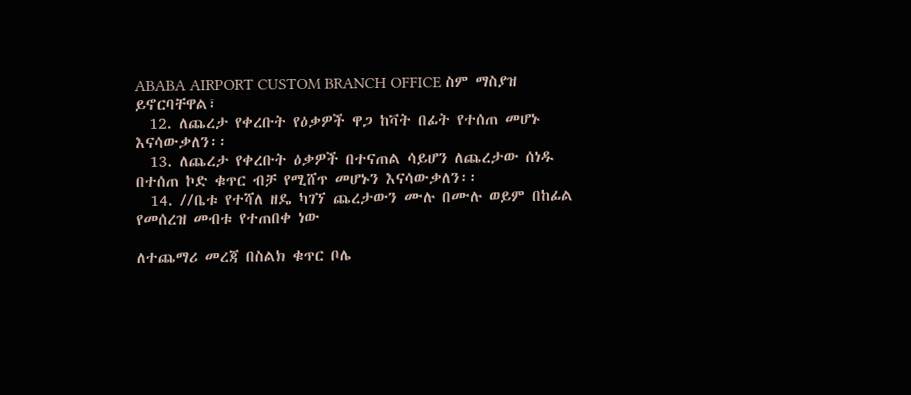ABABA AIRPORT CUSTOM BRANCH OFFICE ስም ማስያዝ ይኖርባቸዋል፣
  12. ለጨረታ የቀረቡት የዕቃዎች ዋጋ ከቫት በፊት የተሰጠ መሆኑ እናሳውቃለን፡፡
  13. ለጨረታ የቀረቡት ዕቃዎች በተናጠል ሳይሆን ለጨረታው ሰነዱ በተሰጠ ኮድ ቁጥር ብቻ የሚሸጥ መሆኑን እናሳውቃለን፡፡
  14. //ቤቱ የተሻለ ዘዴ ካገኘ ጨረታውን ሙሉ በሙሉ ወይም በከፊል የመሰረዝ መብቱ የተጠበቀ ነው

ለተጨማሪ መረጃ በስልክ ቁጥር ቦሌ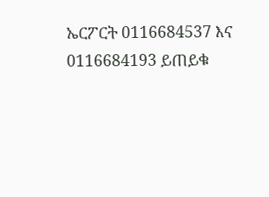ኤርፖርት 0116684537 እና 0116684193 ይጠይቁ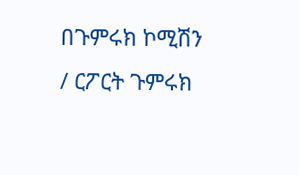በጉምሩክ ኮሚሽን / ርፖርት ጉምሩክ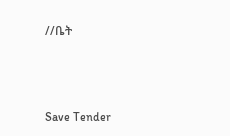//ቤት



Save Tender